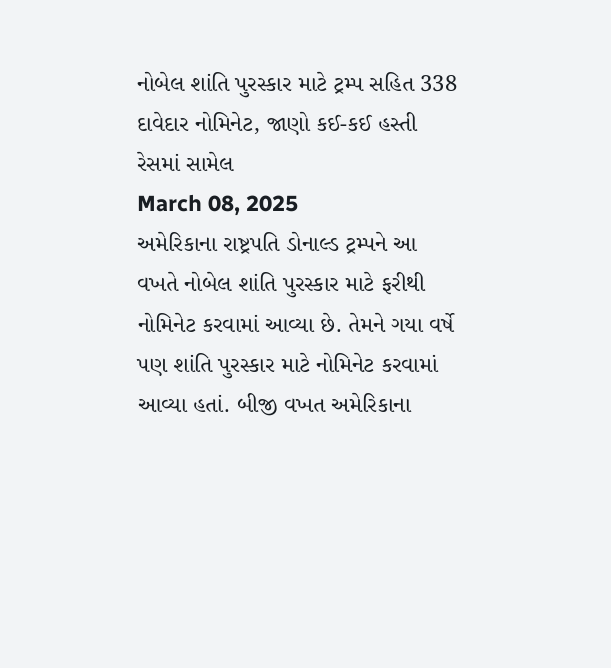નોબેલ શાંતિ પુરસ્કાર માટે ટ્રમ્પ સહિત 338 દાવેદાર નોમિનેટ, જાણો કઈ-કઈ હસ્તી રેસમાં સામેલ
March 08, 2025
અમેરિકાના રાષ્ટ્રપતિ ડોનાલ્ડ ટ્રમ્પને આ વખતે નોબેલ શાંતિ પુરસ્કાર માટે ફરીથી નોમિનેટ કરવામાં આવ્યા છે. તેમને ગયા વર્ષે પણ શાંતિ પુરસ્કાર માટે નોમિનેટ કરવામાં આવ્યા હતાં. બીજી વખત અમેરિકાના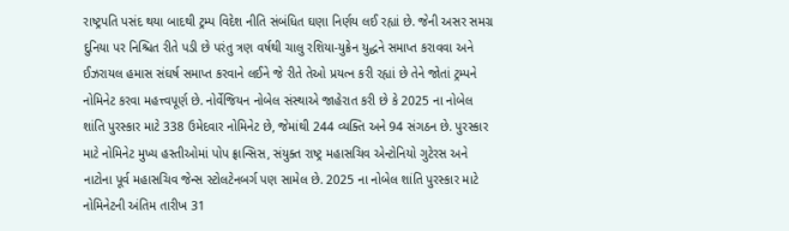રાષ્ટ્રપતિ પસંદ થયા બાદથી ટ્રમ્પ વિદેશ નીતિ સંબંધિત ઘણા નિર્ણય લઈ રહ્યાં છે. જેની અસર સમગ્ર દુનિયા પર નિશ્ચિત રીતે પડી છે પરંતુ ત્રણ વર્ષથી ચાલુ રશિયા-યુક્રેન યુદ્ધને સમાપ્ત કરાવવા અને ઈઝરાયલ હમાસ સંઘર્ષ સમાપ્ત કરવાને લઈને જે રીતે તેઓ પ્રયત્ન કરી રહ્યાં છે તેને જોતાં ટ્રમ્પને નોમિનેટ કરવા મહત્ત્વપૂર્ણ છે. નોર્વેજિયન નોબેલ સંસ્થાએ જાહેરાત કરી છે કે 2025 ના નોબેલ શાંતિ પુરસ્કાર માટે 338 ઉમેદવાર નોમિનેટ છે, જેમાંથી 244 વ્યક્તિ અને 94 સંગઠન છે. પુરસ્કાર માટે નોમિનેટ મુખ્ય હસ્તીઓમાં પોપ ફ્રાન્સિસ, સંયુક્ત રાષ્ટ્ર મહાસચિવ એન્ટોનિયો ગુટેરસ અને નાટોના પૂર્વ મહાસચિવ જેન્સ સ્ટોલટેનબર્ગ પણ સામેલ છે. 2025 ના નોબેલ શાંતિ પુરસ્કાર માટે નોમિનેટની અંતિમ તારીખ 31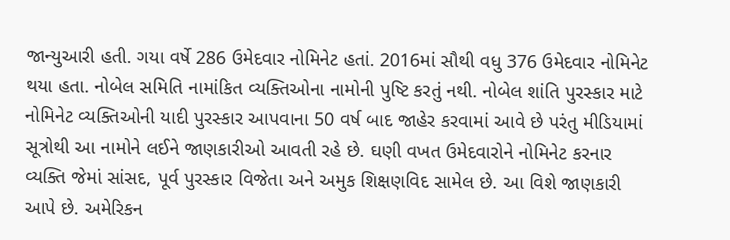જાન્યુઆરી હતી. ગયા વર્ષે 286 ઉમેદવાર નોમિનેટ હતાં. 2016માં સૌથી વધુ 376 ઉમેદવાર નોમિનેટ થયા હતા. નોબેલ સમિતિ નામાંકિત વ્યક્તિઓના નામોની પુષ્ટિ કરતું નથી. નોબેલ શાંતિ પુરસ્કાર માટે નોમિનેટ વ્યક્તિઓની યાદી પુરસ્કાર આપવાના 50 વર્ષ બાદ જાહેર કરવામાં આવે છે પરંતુ મીડિયામાં સૂત્રોથી આ નામોને લઈને જાણકારીઓ આવતી રહે છે. ઘણી વખત ઉમેદવારોને નોમિનેટ કરનાર વ્યક્તિ જેમાં સાંસદ, પૂર્વ પુરસ્કાર વિજેતા અને અમુક શિક્ષણવિદ સામેલ છે. આ વિશે જાણકારી આપે છે. અમેરિકન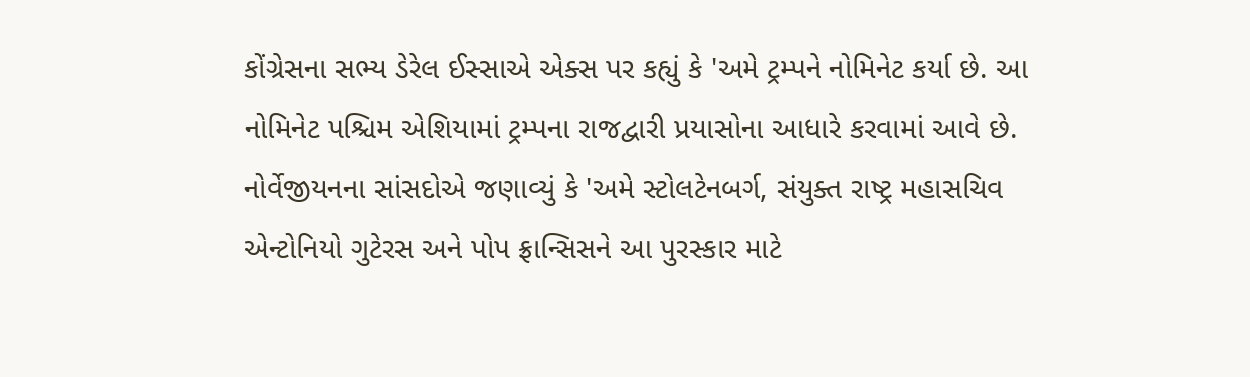કોંગ્રેસના સભ્ય ડેરેલ ઈસ્સાએ એક્સ પર કહ્યું કે 'અમે ટ્રમ્પને નોમિનેટ કર્યા છે. આ નોમિનેટ પશ્ચિમ એશિયામાં ટ્રમ્પના રાજદ્વારી પ્રયાસોના આધારે કરવામાં આવે છે. નોર્વેજીયનના સાંસદોએ જણાવ્યું કે 'અમે સ્ટોલટેનબર્ગ, સંયુક્ત રાષ્ટ્ર મહાસચિવ એન્ટોનિયો ગુટેરસ અને પોપ ફ્રાન્સિસને આ પુરસ્કાર માટે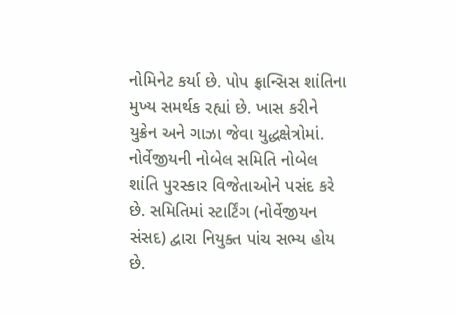નોમિનેટ કર્યા છે. પોપ ફ્રાન્સિસ શાંતિના મુખ્ય સમર્થક રહ્યાં છે. ખાસ કરીને યુક્રેન અને ગાઝા જેવા યુદ્ધક્ષેત્રોમાં. નોર્વેજીયની નોબેલ સમિતિ નોબેલ શાંતિ પુરસ્કાર વિજેતાઓને પસંદ કરે છે. સમિતિમાં સ્ટાર્ટિંગ (નોર્વેજીયન સંસદ) દ્વારા નિયુક્ત પાંચ સભ્ય હોય છે.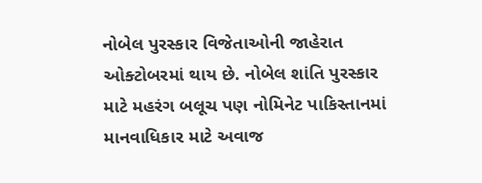નોબેલ પુરસ્કાર વિજેતાઓની જાહેરાત ઓક્ટોબરમાં થાય છે. નોબેલ શાંતિ પુરસ્કાર માટે મહરંગ બલૂચ પણ નોમિનેટ પાકિસ્તાનમાં માનવાધિકાર માટે અવાજ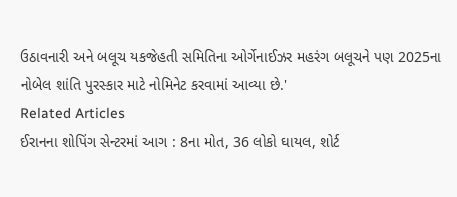ઉઠાવનારી અને બલૂચ યકજેહતી સમિતિના ઓર્ગેનાઈઝર મહરંગ બલૂચને પણ 2025ના નોબેલ શાંતિ પુરસ્કાર માટે નોમિનેટ કરવામાં આવ્યા છે.'
Related Articles
ઈરાનના શોપિંગ સેન્ટરમાં આગ : 8ના મોત, 36 લોકો ઘાયલ, શોર્ટ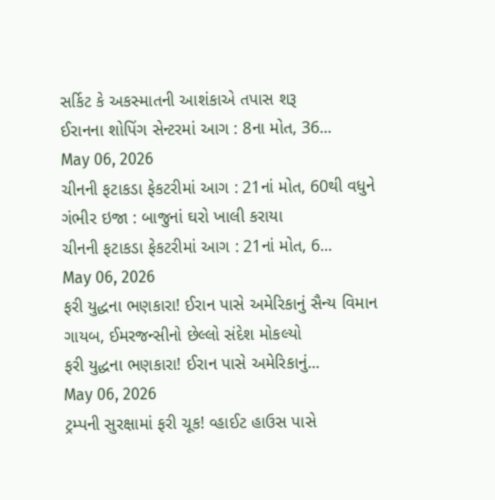સર્કિટ કે અકસ્માતની આશંકાએ તપાસ શરૂ
ઈરાનના શોપિંગ સેન્ટરમાં આગ : 8ના મોત, 36...
May 06, 2026
ચીનની ફટાકડા ફેકટરીમાં આગ : 21નાં મોત, 60થી વધુને ગંભીર ઇજા : બાજુનાં ઘરો ખાલી કરાયા
ચીનની ફટાકડા ફેકટરીમાં આગ : 21નાં મોત, 6...
May 06, 2026
ફરી યુદ્ધના ભણકારા! ઈરાન પાસે અમેરિકાનું સૈન્ય વિમાન ગાયબ, ઈમરજન્સીનો છેલ્લો સંદેશ મોકલ્યો
ફરી યુદ્ધના ભણકારા! ઈરાન પાસે અમેરિકાનું...
May 06, 2026
ટ્રમ્પની સુરક્ષામાં ફરી ચૂક! વ્હાઈટ હાઉસ પાસે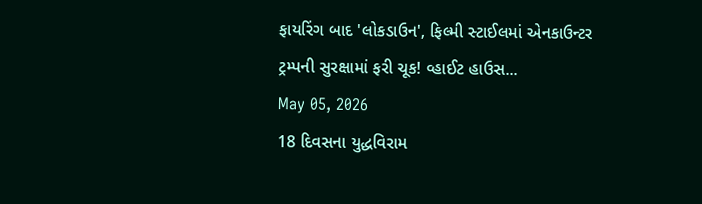ફાયરિંગ બાદ 'લોકડાઉન', ફિલ્મી સ્ટાઈલમાં એનકાઉન્ટર
ટ્રમ્પની સુરક્ષામાં ફરી ચૂક! વ્હાઈટ હાઉસ...
May 05, 2026
18 દિવસના યુદ્ધવિરામ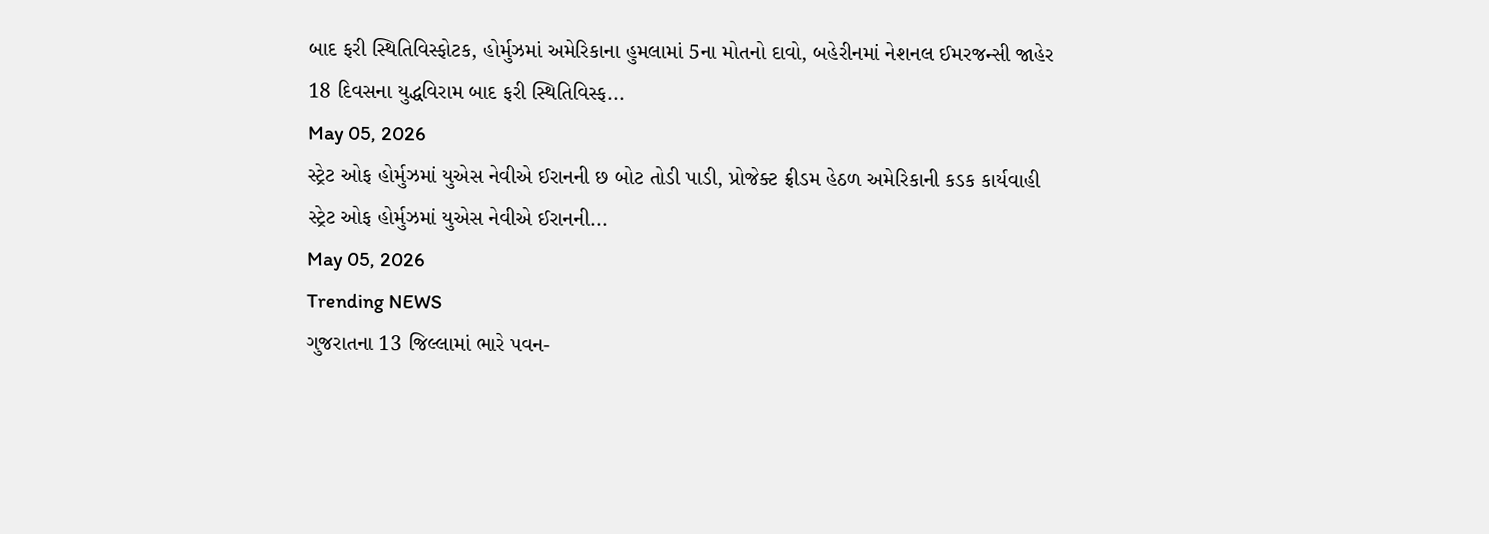બાદ ફરી સ્થિતિવિસ્ફોટક, હોર્મુઝમાં અમેરિકાના હુમલામાં 5ના મોતનો દાવો, બહેરીનમાં નેશનલ ઈમરજન્સી જાહેર
18 દિવસના યુદ્ધવિરામ બાદ ફરી સ્થિતિવિસ્ફ...
May 05, 2026
સ્ટ્રેટ ઓફ હોર્મુઝમાં યુએસ નેવીએ ઈરાનની છ બોટ તોડી પાડી, પ્રોજેક્ટ ફ્રીડમ હેઠળ અમેરિકાની કડક કાર્યવાહી
સ્ટ્રેટ ઓફ હોર્મુઝમાં યુએસ નેવીએ ઈરાનની...
May 05, 2026
Trending NEWS
ગુજરાતના 13 જિલ્લામાં ભારે પવન-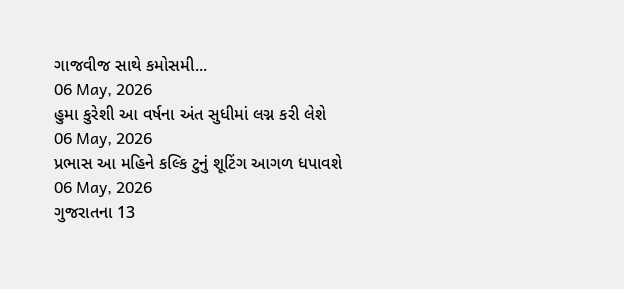ગાજવીજ સાથે કમોસમી...
06 May, 2026
હુમા કુરેશી આ વર્ષના અંત સુધીમાં લગ્ન કરી લેશે
06 May, 2026
પ્રભાસ આ મહિને કલ્કિ ટુનું શૂટિંગ આગળ ધપાવશે
06 May, 2026
ગુજરાતના 13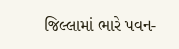જિલ્લામાં ભારે પવન-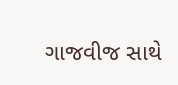ગાજવીજ સાથે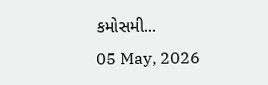કમોસમી...
05 May, 2026